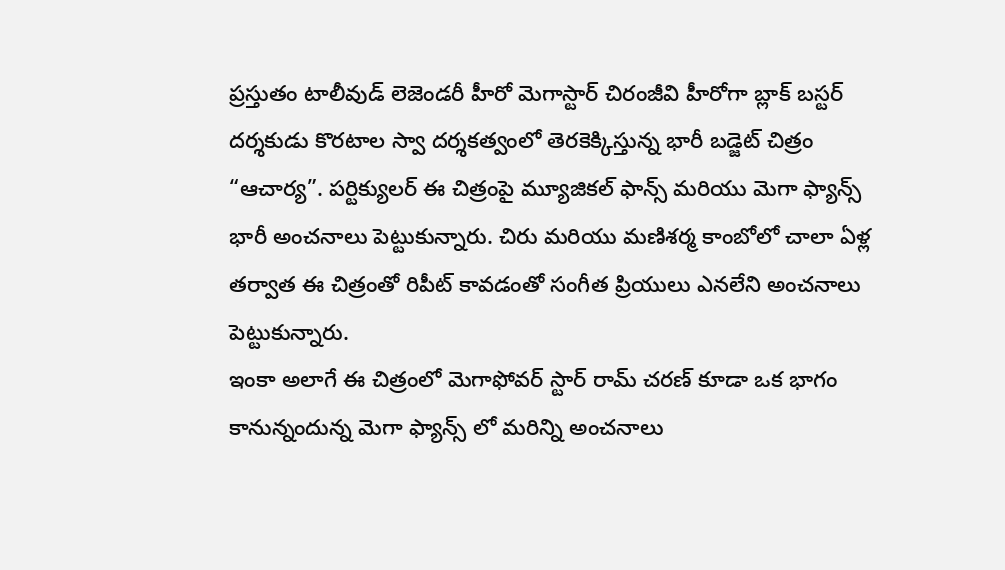ప్రస్తుతం టాలీవుడ్ లెజెండరీ హీరో మెగాస్టార్ చిరంజీవి హీరోగా బ్లాక్ బస్టర్ దర్శకుడు కొరటాల స్వా దర్శకత్వంలో తెరకెక్కిస్తున్న భారీ బడ్జెట్ చిత్రం “ఆచార్య”. పర్టిక్యులర్ ఈ చిత్రంపై మ్యూజికల్ ఫాన్స్ మరియు మెగా ఫ్యాన్స్ భారీ అంచనాలు పెట్టుకున్నారు. చిరు మరియు మణిశర్మ కాంబోలో చాలా ఏళ్ల తర్వాత ఈ చిత్రంతో రిపీట్ కావడంతో సంగీత ప్రియులు ఎనలేని అంచనాలు పెట్టుకున్నారు.
ఇంకా అలాగే ఈ చిత్రంలో మెగాఫోవర్ స్టార్ రామ్ చరణ్ కూడా ఒక భాగం కానున్నందున్న మెగా ఫ్యాన్స్ లో మరిన్ని అంచనాలు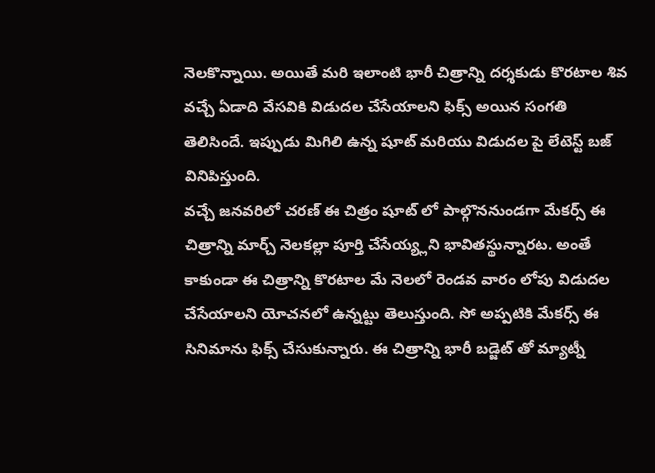నెలకొన్నాయి. అయితే మరి ఇలాంటి భారీ చిత్రాన్ని దర్శకుడు కొరటాల శివ వచ్చే ఏడాది వేసవికి విడుదల చేసేయాలని ఫిక్స్ అయిన సంగతి తెలిసిందే. ఇప్పుడు మిగిలి ఉన్న షూట్ మరియు విడుదల పై లేటెస్ట్ బజ్ వినిపిస్తుంది.
వచ్చే జనవరిలో చరణ్ ఈ చిత్రం షూట్ లో పాల్గొననుండగా మేకర్స్ ఈ చిత్రాన్ని మార్చ్ నెలకల్లా పూర్తి చేసేయ్య్లని భావితస్థున్నారట. అంతే కాకుండా ఈ చిత్రాన్ని కొరటాల మే నెలలో రెండవ వారం లోపు విడుదల చేసేయాలని యోచనలో ఉన్నట్టు తెలుస్తుంది. సో అప్పటికి మేకర్స్ ఈ సినిమాను ఫిక్స్ చేసుకున్నారు. ఈ చిత్రాన్ని భారీ బడ్జెట్ తో మ్యాట్నీ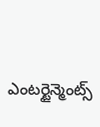ఎంటర్టైన్మెంట్స్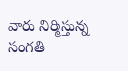వారు నిర్మిస్తున్న సంగతి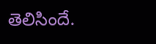తెలిసిందే.